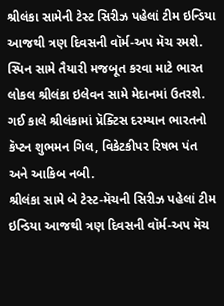શ્રીલંકા સામેની ટેસ્ટ સિરીઝ પહેલાં ટીમ ઇન્ડિયા આજથી ત્રણ દિવસની વૉર્મ-અપ મૅચ રમશે. સ્પિન સામે તૈયારી મજબૂત કરવા માટે ભારત લોકલ શ્રીલંકા ઇલેવન સામે મેદાનમાં ઉતરશે.
ગઈ કાલે શ્રીલંકામાં પ્રૅક્ટિસ દરમ્યાન ભારતનો કૅપ્ટન શુભમન ગિલ, વિકેટકીપર રિષભ પંત અને આકિબ નબી.
શ્રીલંકા સામે બે ટેસ્ટ-મૅચની સિરીઝ પહેલાં ટીમ ઇન્ડિયા આજથી ત્રણ દિવસની વૉર્મ-અપ મૅચ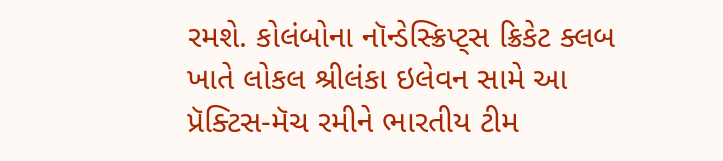રમશે. કોલંબોના નૉન્ડેસ્ક્રિપ્ટ્સ ક્રિકેટ ક્લબ ખાતે લોકલ શ્રીલંકા ઇલેવન સામે આ પ્રૅક્ટિસ-મૅચ રમીને ભારતીય ટીમ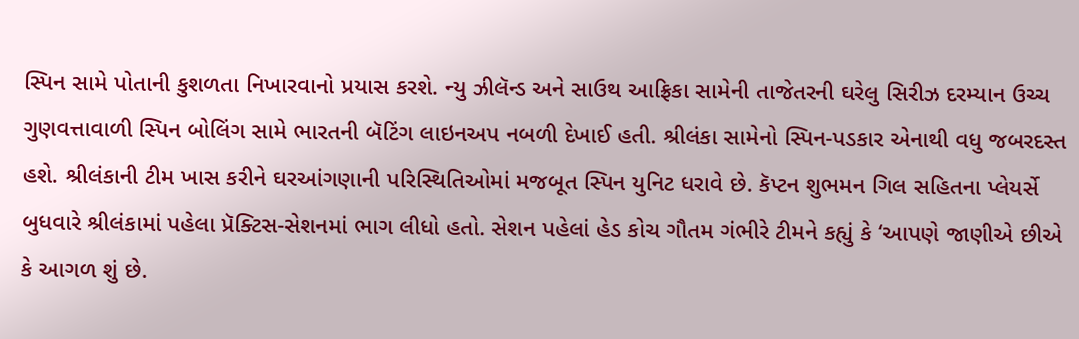સ્પિન સામે પોતાની કુશળતા નિખારવાનો પ્રયાસ કરશે. ન્યુ ઝીલૅન્ડ અને સાઉથ આફ્રિકા સામેની તાજેતરની ઘરેલુ સિરીઝ દરમ્યાન ઉચ્ચ ગુણવત્તાવાળી સ્પિન બોલિંગ સામે ભારતની બૅટિંગ લાઇનઅપ નબળી દેખાઈ હતી. શ્રીલંકા સામેનો સ્પિન-પડકાર એનાથી વધુ જબરદસ્ત હશે. શ્રીલંકાની ટીમ ખાસ કરીને ઘરઆંગણાની પરિસ્થિતિઓમાં મજબૂત સ્પિન યુનિટ ધરાવે છે. કૅપ્ટન શુભમન ગિલ સહિતના પ્લેયર્સે બુધવારે શ્રીલંકામાં પહેલા પ્રૅક્ટિસ-સેશનમાં ભાગ લીધો હતો. સેશન પહેલાં હેડ કોચ ગૌતમ ગંભીરે ટીમને કહ્યું કે ‘આપણે જાણીએ છીએ કે આગળ શું છે.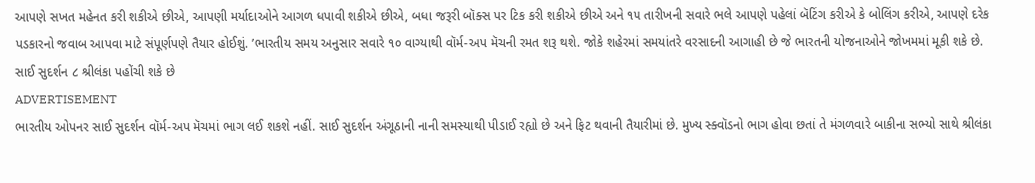આપણે સખત મહેનત કરી શકીએ છીએ, આપણી મર્યાદાઓને આગળ ધપાવી શકીએ છીએ, બધા જરૂરી બૉક્સ પર ટિક કરી શકીએ છીએ અને ૧૫ તારીખની સવારે ભલે આપણે પહેલાં બૅટિંગ કરીએ કે બોલિંગ કરીએ, આપણે દરેક પડકારનો જવાબ આપવા માટે સંપૂર્ણપણે તૈયાર હોઈશું. ’ભારતીય સમય અનુસાર સવારે ૧૦ વાગ્યાથી વૉર્મ-અપ મૅચની રમત શરૂ થશે. જોકે શહેરમાં સમયાંતરે વરસાદની આગાહી છે જે ભારતની યોજનાઓને જોખમમાં મૂકી શકે છે.
સાઈ સુદર્શન ૮ શ્રીલંકા પહોંચી શકે છે
ADVERTISEMENT
ભારતીય ઓપનર સાઈ સુદર્શન વૉર્મ-અપ મૅચમાં ભાગ લઈ શકશે નહીં. સાઈ સુદર્શન અંગૂઠાની નાની સમસ્યાથી પીડાઈ રહ્યો છે અને ફિટ થવાની તૈયારીમાં છે. મુખ્ય સ્ક્વૉડનો ભાગ હોવા છતાં તે મંગળવારે બાકીના સભ્યો સાથે શ્રીલંકા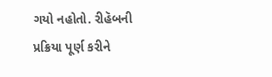ગયો નહોતો. રીહૅબની પ્રક્રિયા પૂર્ણ કરીને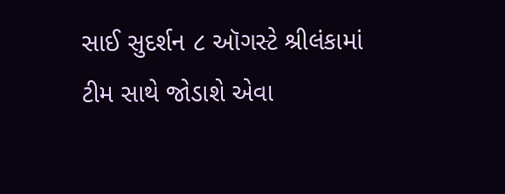સાઈ સુદર્શન ૮ ઑગસ્ટે શ્રીલંકામાં ટીમ સાથે જોડાશે એવા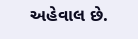અહેવાલ છે.